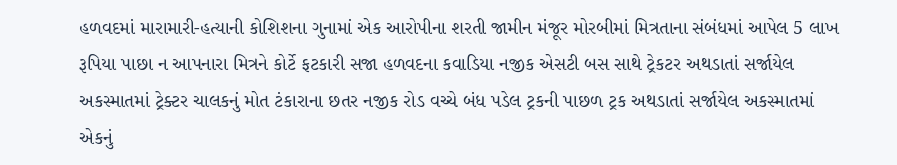હળવદમાં મારામારી-હત્યાની કોશિશના ગુનામાં એક આરોપીના શરતી જામીન મંજૂર મોરબીમાં મિત્રતાના સંબંધમાં આપેલ 5 લાખ રૂપિયા પાછા ન આપનારા મિત્રને કોર્ટે ફટકારી સજા હળવદના કવાડિયા નજીક એસટી બસ સાથે ટ્રેકટર અથડાતાં સર્જાયેલ અકસ્માતમાં ટ્રેક્ટર ચાલકનું મોત ટંકારાના છતર નજીક રોડ વચ્ચે બંધ પડેલ ટ્રકની પાછળ ટ્રક અથડાતાં સર્જાયેલ અકસ્માતમાં એકનું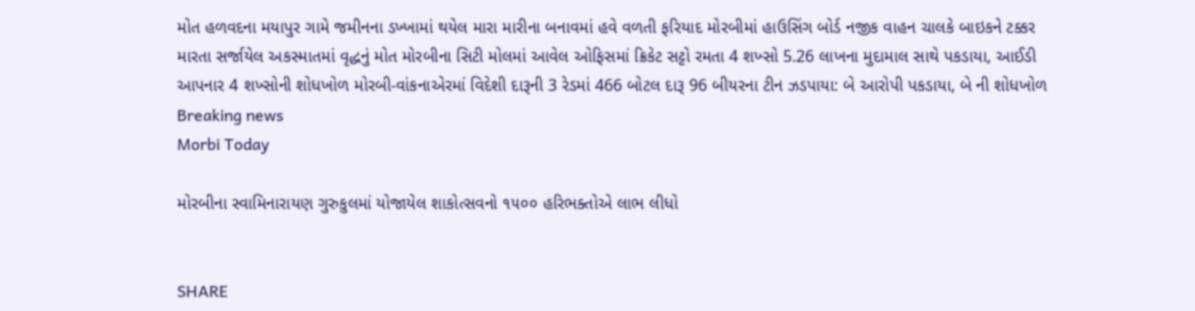મોત હળવદના મયાપુર ગામે જમીનના ડખ્ખામાં થયેલ મારા મારીના બનાવમાં હવે વળતી ફરિયાદ મોરબીમાં હાઉસિંગ બોર્ડ નજીક વાહન ચાલકે બાઇકને ટક્કર મારતા સર્જાયેલ અકસ્માતમાં વૃદ્ધનું મોત મોરબીના સિટી મોલમાં આવેલ ઓફિસમાં ક્રિકેટ સટ્ટો રમતા 4 શખ્સો 5.26 લાખના મુદામાલ સાથે પકડાયા, આઈડી આપનાર 4 શખ્સોની શોધખોળ મોરબી-વાંકનાએરમાં વિદેશી દારૂની 3 રેડમાં 466 બોટલ દારૂ 96 બીયરના ટીન ઝડપાયા: બે આરોપી પકડાયા, બે ની શોધખોળ
Breaking news
Morbi Today

મોરબીના સ્વામિનારાયણ ગુરુકુલમાં યોજાયેલ શાકોત્સવનો ૧૫૦૦ હરિભક્તોએ લાભ લીધો


SHARE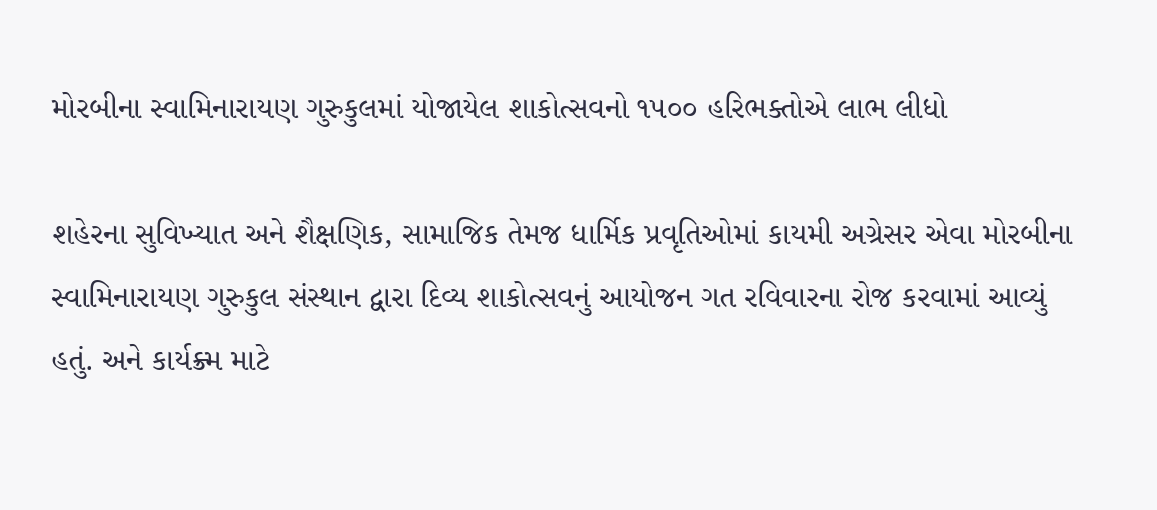મોરબીના સ્વામિનારાયણ ગુરુકુલમાં યોજાયેલ શાકોત્સવનો ૧૫૦૦ હરિભક્તોએ લાભ લીધો

શહેરના સુવિખ્યાત અને શૈક્ષણિક, સામાજિક તેમજ ધાર્મિક પ્રવૃતિઓમાં કાયમી અગ્રેસર એવા મોરબીના સ્વામિનારાયણ ગુરુકુલ સંસ્થાન દ્વારા દિવ્ય શાકોત્સવનું આયોજન ગત રવિવારના રોજ કરવામાં આવ્યું હતું. અને કાર્યક્ર્મ માટે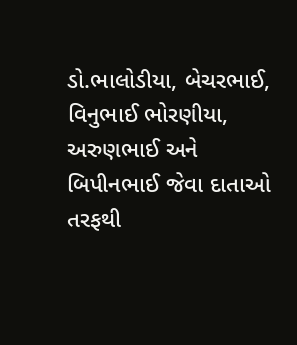ડો.ભાલોડીયા, બેચરભાઈ, વિનુભાઈ ભોરણીયા, અરુણભાઈ અને બિપીનભાઈ જેવા દાતાઓ તરફથી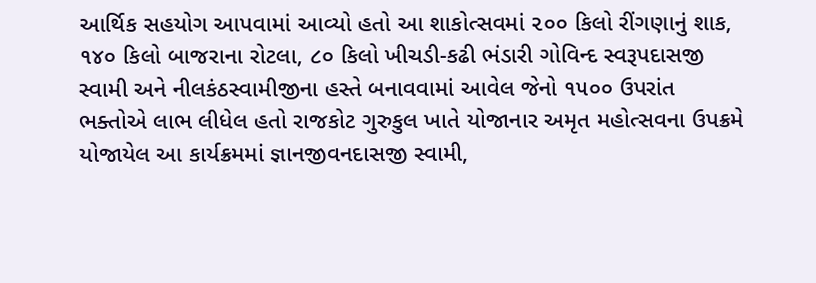આર્થિક સહયોગ આપવામાં આવ્યો હતો આ શાકોત્સવમાં ૨૦૦ કિલો રીંગણાનું શાક, ૧૪૦ કિલો બાજરાના રોટલા, ૮૦ કિલો ખીચડી-કઢી ભંડારી ગોવિન્દ સ્વરૂપદાસજી સ્વામી અને નીલકંઠસ્વામીજીના હસ્તે બનાવવામાં આવેલ જેનો ૧૫૦૦ ઉપરાંત ભક્તોએ લાભ લીધેલ હતો રાજકોટ ગુરુકુલ ખાતે યોજાનાર અમૃત મહોત્સવના ઉપક્રમે યોજાયેલ આ કાર્યક્રમમાં જ્ઞાનજીવનદાસજી સ્વામી,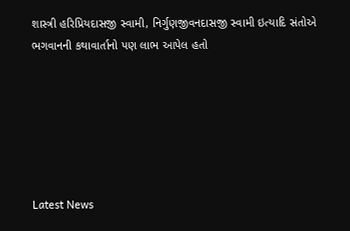શાસ્ત્રી હરિપ્રિયદાસજી સ્વામી, નિર્ગુણજીવનદાસજી સ્વામી ઇત્યાદિ સંતોએ ભગવાનની કથાવાર્તાનો પણ લાભ આપેલ હતો






Latest News